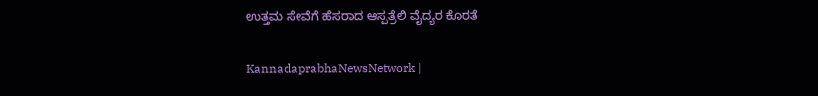ಉತ್ತಮ ಸೇವೆಗೆ ಹೆಸರಾದ ಆಸ್ಪತ್ರೆಲಿ ವೈದ್ಯರ ಕೊರತೆ

KannadaprabhaNewsNetwork |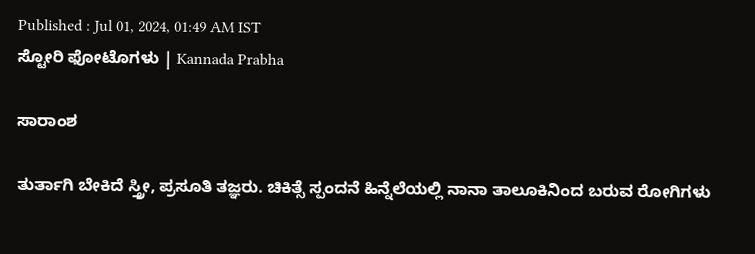Published : Jul 01, 2024, 01:49 AM IST
ಸ್ಟೋರಿ ಫೋಟೊಗಳು | Kannada Prabha

ಸಾರಾಂಶ

ತುರ್ತಾಗಿ ಬೇಕಿದೆ ಸ್ತ್ರೀ, ಪ್ರಸೂತಿ ತಜ್ಞರು. ಚಿಕಿತ್ಸೆ ಸ್ಪಂದನೆ ಹಿನ್ನೆಲೆಯಲ್ಲಿ ನಾನಾ ತಾಲೂಕಿನಿಂದ ಬರುವ ರೋಗಿಗಳು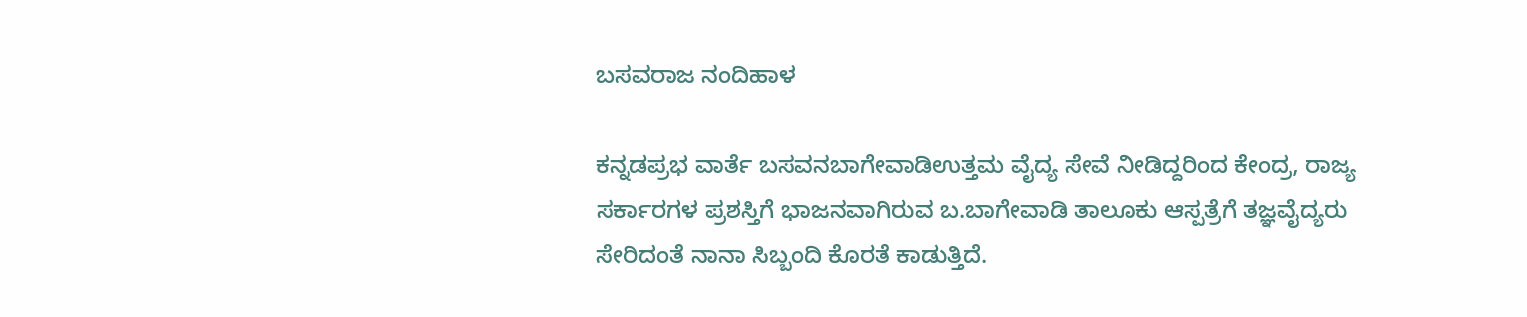ಬಸವರಾಜ ನಂದಿಹಾಳ

ಕನ್ನಡಪ್ರಭ ವಾರ್ತೆ ಬಸವನಬಾಗೇವಾಡಿಉತ್ತಮ ವೈದ್ಯ ಸೇವೆ ನೀಡಿದ್ದರಿಂದ ಕೇಂದ್ರ, ರಾಜ್ಯ ಸರ್ಕಾರಗಳ ಪ್ರಶಸ್ತಿಗೆ ಭಾಜನವಾಗಿರುವ ಬ.ಬಾಗೇವಾಡಿ ತಾಲೂಕು ಆಸ್ಪತ್ರೆಗೆ ತಜ್ಞವೈದ್ಯರು ಸೇರಿದಂತೆ ನಾನಾ ಸಿಬ್ಬಂದಿ ಕೊರತೆ ಕಾಡುತ್ತಿದೆ.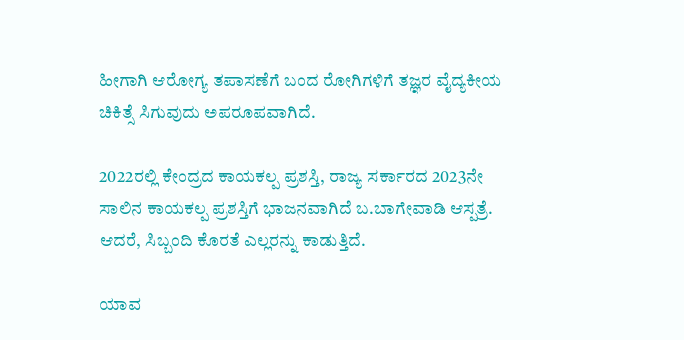ಹೀಗಾಗಿ ಆರೋಗ್ಯ ತಪಾಸಣೆಗೆ ಬಂದ ರೋಗಿಗಳಿಗೆ ತಜ್ಞರ ವೈದ್ಯಕೀಯ ಚಿಕಿತ್ಸೆ ಸಿಗುವುದು ಅಪರೂಪವಾಗಿದೆ.

2022ರಲ್ಲಿ ಕೇಂದ್ರದ ಕಾಯಕಲ್ಪ ಪ್ರಶಸ್ತಿ, ರಾಜ್ಯ ಸರ್ಕಾರದ 2023ನೇ ಸಾಲಿನ ಕಾಯಕಲ್ಪ ಪ್ರಶಸ್ತಿಗೆ ಭಾಜನವಾಗಿದೆ ಬ.ಬಾಗೇವಾಡಿ ಆಸ್ಪತ್ರೆ. ಆದರೆ, ಸಿಬ್ಬಂದಿ ಕೊರತೆ ಎಲ್ಲರನ್ನು ಕಾಡುತ್ತಿದೆ.

ಯಾವ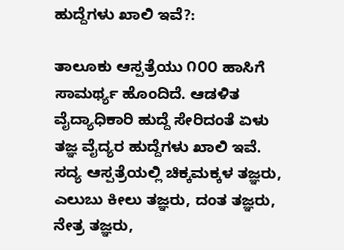ಹುದ್ದೆಗಳು ಖಾಲಿ ಇವೆ?:

ತಾಲೂಕು ಆಸ್ಪತ್ರೆಯು ೧೦೦ ಹಾಸಿಗೆ ಸಾಮರ್ಥ್ಯ ಹೊಂದಿದೆ. ಆಡಳಿತ ವೈದ್ಯಾಧಿಕಾರಿ ಹುದ್ದೆ ಸೇರಿದಂತೆ ಏಳು ತಜ್ಞ ವೈದ್ಯರ ಹುದ್ದೆಗಳು ಖಾಲಿ ಇವೆ. ಸದ್ಯ ಆಸ್ಪತ್ರೆಯಲ್ಲಿ ಚಿಕ್ಕಮಕ್ಕಳ ತಜ್ಞರು, ಎಲುಬು ಕೀಲು ತಜ್ಞರು, ದಂತ ತಜ್ಞರು, ನೇತ್ರ ತಜ್ಞರು,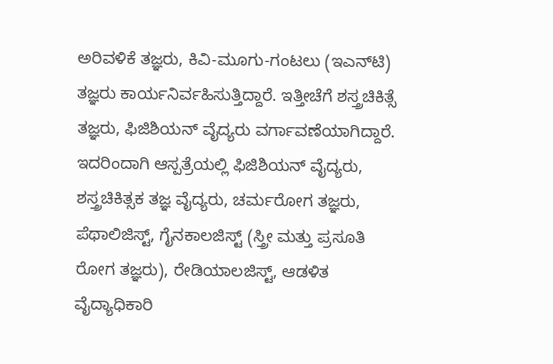ಅರಿವಳಿಕೆ ತಜ್ಞರು, ಕಿವಿ-ಮೂಗು-ಗಂಟಲು (ಇಎನ್‌ಟಿ) ತಜ್ಞರು ಕಾರ್ಯನಿರ್ವಹಿಸುತ್ತಿದ್ದಾರೆ. ಇತ್ತೀಚೆಗೆ ಶಸ್ತ್ರಚಿಕಿತ್ಸೆ ತಜ್ಞರು, ಫಿಜಿಶಿಯನ್ ವೈದ್ಯರು ವರ್ಗಾವಣೆಯಾಗಿದ್ದಾರೆ. ಇದರಿಂದಾಗಿ ಆಸ್ಪತ್ರೆಯಲ್ಲಿ ಫಿಜಿಶಿಯನ್ ವೈದ್ಯರು, ಶಸ್ತ್ರಚಿಕಿತ್ಸಕ ತಜ್ಞ ವೈದ್ಯರು, ಚರ್ಮರೋಗ ತಜ್ಞರು, ಪೆಥಾಲಿಜಿಸ್ಟ್, ಗೈನಕಾಲಜಿಸ್ಟ್‌ (ಸ್ತ್ರೀ ಮತ್ತು ಪ್ರಸೂತಿ ರೋಗ ತಜ್ಞರು), ರೇಡಿಯಾಲಜಿಸ್ಟ್, ಆಡಳಿತ ವೈದ್ಯಾಧಿಕಾರಿ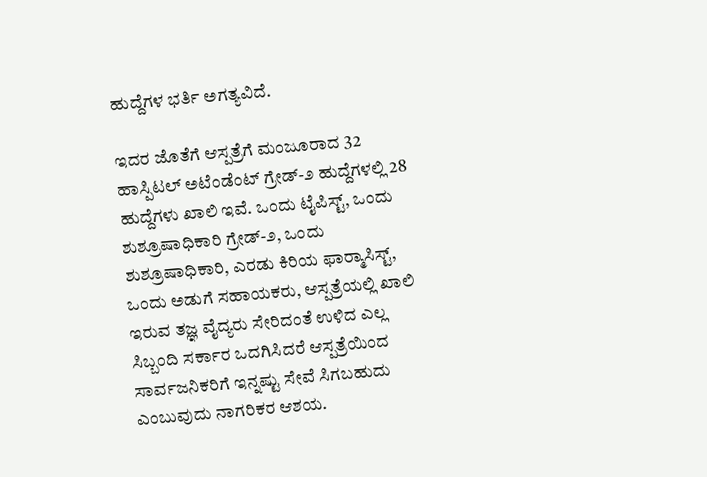ಹುದ್ದೆಗಳ ಭರ್ತಿ ಅಗತ್ಯವಿದೆ.

ಇದರ ಜೊತೆಗೆ ಆಸ್ಪತ್ರೆಗೆ ಮಂಜೂರಾದ 32 ಹಾಸ್ಪಿಟಲ್ ಅಟೆಂಡೆಂಟ್ ಗ್ರೇಡ್-೨ ಹುದ್ದೆಗಳಲ್ಲಿ 28 ಹುದ್ದೆಗಳು ಖಾಲಿ ಇವೆ. ಒಂದು ಟೈಪಿಸ್ಟ್, ಒಂದು ಶುಶ್ರೂಷಾಧಿಕಾರಿ ಗ್ರೇಡ್-೨, ಒಂದು ಶುಶ್ರೂಷಾಧಿಕಾರಿ, ಎರಡು ಕಿರಿಯ ಫಾರ್‍ಮಾಸಿಸ್ಟ್, ಒಂದು ಅಡುಗೆ ಸಹಾಯಕರು, ಆಸ್ಪತ್ರೆಯಲ್ಲಿ ಖಾಲಿ ಇರುವ ತಜ್ಞ ವೈದ್ಯರು ಸೇರಿದಂತೆ ಉಳಿದ ಎಲ್ಲ ಸಿಬ್ಬಂದಿ ಸರ್ಕಾರ ಒದಗಿಸಿದರೆ ಆಸ್ಪತ್ರೆಯಿಂದ ಸಾರ್ವಜನಿಕರಿಗೆ ಇನ್ನಷ್ಟು ಸೇವೆ ಸಿಗಬಹುದು ಎಂಬುವುದು ನಾಗರಿಕರ ಆಶಯ.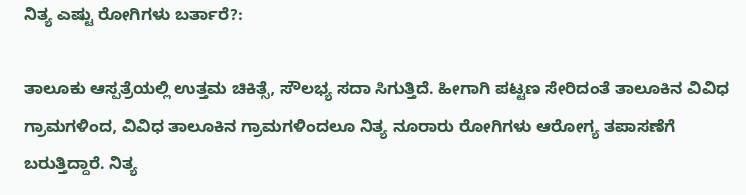ನಿತ್ಯ ಎಷ್ಟು ರೋಗಿಗಳು ಬರ್ತಾರೆ?:

ತಾಲೂಕು ಆಸ್ಪತ್ರೆಯಲ್ಲಿ ಉತ್ತಮ ಚಿಕಿತ್ಸೆ, ಸೌಲಭ್ಯ ಸದಾ ಸಿಗುತ್ತಿದೆ. ಹೀಗಾಗಿ ಪಟ್ಟಣ ಸೇರಿದಂತೆ ತಾಲೂಕಿನ ವಿವಿಧ ಗ್ರಾಮಗಳಿಂದ, ವಿವಿಧ ತಾಲೂಕಿನ ಗ್ರಾಮಗಳಿಂದಲೂ ನಿತ್ಯ ನೂರಾರು ರೋಗಿಗಳು ಆರೋಗ್ಯ ತಪಾಸಣೆಗೆ ಬರುತ್ತಿದ್ದಾರೆ. ನಿತ್ಯ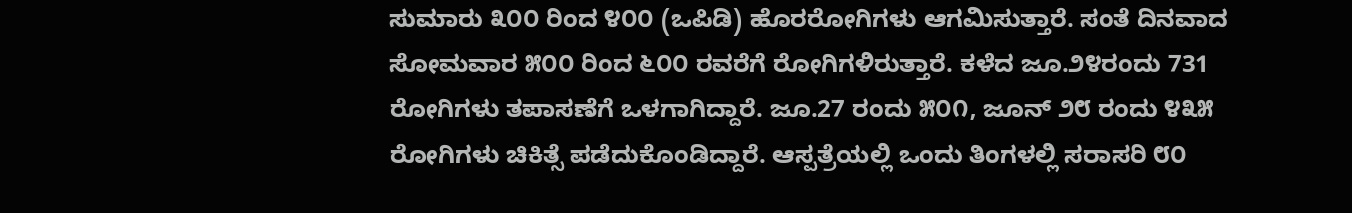ಸುಮಾರು ೩೦೦ ರಿಂದ ೪೦೦ (ಒಪಿಡಿ) ಹೊರರೋಗಿಗಳು ಆಗಮಿಸುತ್ತಾರೆ. ಸಂತೆ ದಿನವಾದ ಸೋಮವಾರ ೫೦೦ ರಿಂದ ೬೦೦ ರವರೆಗೆ ರೋಗಿಗಳಿರುತ್ತಾರೆ. ಕಳೆದ ಜೂ.೨೪ರಂದು 731 ರೋಗಿಗಳು ತಪಾಸಣೆಗೆ ಒಳಗಾಗಿದ್ದಾರೆ. ಜೂ.27 ರಂದು ೫೦೧, ಜೂನ್ ೨೮ ರಂದು ೪೩೫ ರೋಗಿಗಳು ಚಿಕಿತ್ಸೆ ಪಡೆದುಕೊಂಡಿದ್ದಾರೆ. ಆಸ್ಪತ್ರೆಯಲ್ಲಿ ಒಂದು ತಿಂಗಳಲ್ಲಿ ಸರಾಸರಿ ೮೦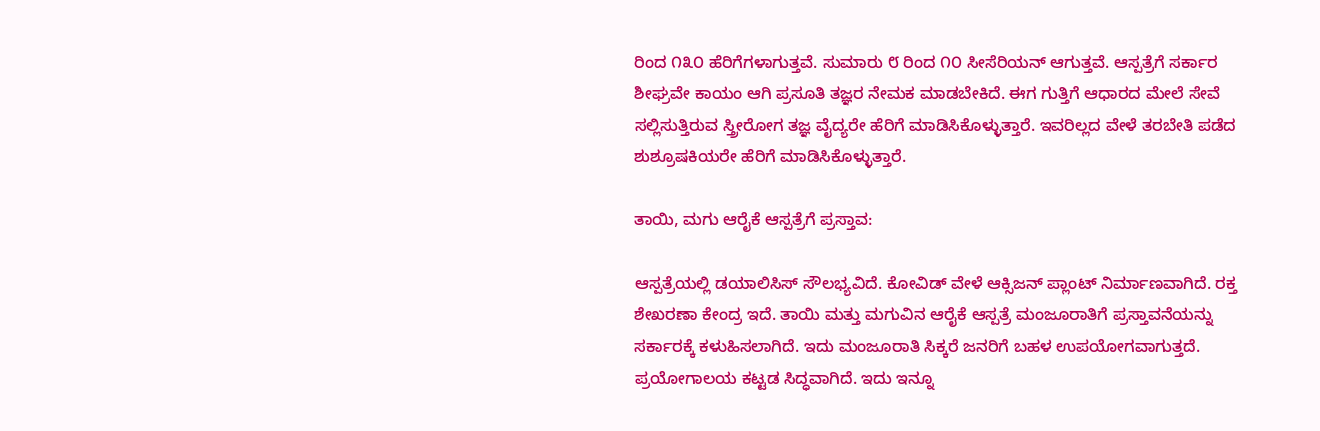ರಿಂದ ೧೩೦ ಹೆರಿಗೆಗಳಾಗುತ್ತವೆ. ಸುಮಾರು ೮ ರಿಂದ ೧೦ ಸೀಸೆರಿಯನ್ ಆಗುತ್ತವೆ. ಆಸ್ಪತ್ರೆಗೆ ಸರ್ಕಾರ ಶೀಘ್ರವೇ ಕಾಯಂ ಆಗಿ ಪ್ರಸೂತಿ ತಜ್ಞರ ನೇಮಕ ಮಾಡಬೇಕಿದೆ. ಈಗ ಗುತ್ತಿಗೆ ಆಧಾರದ ಮೇಲೆ ಸೇವೆ ಸಲ್ಲಿಸುತ್ತಿರುವ ಸ್ತ್ರೀರೋಗ ತಜ್ಞ ವೈದ್ಯರೇ ಹೆರಿಗೆ ಮಾಡಿಸಿಕೊಳ್ಳುತ್ತಾರೆ. ಇವರಿಲ್ಲದ ವೇಳೆ ತರಬೇತಿ ಪಡೆದ ಶುಶ್ರೂಷಕಿಯರೇ ಹೆರಿಗೆ ಮಾಡಿಸಿಕೊಳ್ಳುತ್ತಾರೆ.

ತಾಯಿ, ಮಗು ಆರೈಕೆ ಆಸ್ಪತ್ರೆಗೆ ಪ್ರಸ್ತಾವ:

ಆಸ್ಪತ್ರೆಯಲ್ಲಿ ಡಯಾಲಿಸಿಸ್ ಸೌಲಭ್ಯವಿದೆ. ಕೋವಿಡ್ ವೇಳೆ ಆಕ್ಸಿಜನ್ ಪ್ಲಾಂಟ್ ನಿರ್ಮಾಣವಾಗಿದೆ. ರಕ್ತ ಶೇಖರಣಾ ಕೇಂದ್ರ ಇದೆ. ತಾಯಿ ಮತ್ತು ಮಗುವಿನ ಆರೈಕೆ ಆಸ್ಪತ್ರೆ ಮಂಜೂರಾತಿಗೆ ಪ್ರಸ್ತಾವನೆಯನ್ನು ಸರ್ಕಾರಕ್ಕೆ ಕಳುಹಿಸಲಾಗಿದೆ. ಇದು ಮಂಜೂರಾತಿ ಸಿಕ್ಕರೆ ಜನರಿಗೆ ಬಹಳ ಉಪಯೋಗವಾಗುತ್ತದೆ. ಪ್ರಯೋಗಾಲಯ ಕಟ್ಟಡ ಸಿದ್ಧವಾಗಿದೆ. ಇದು ಇನ್ನೂ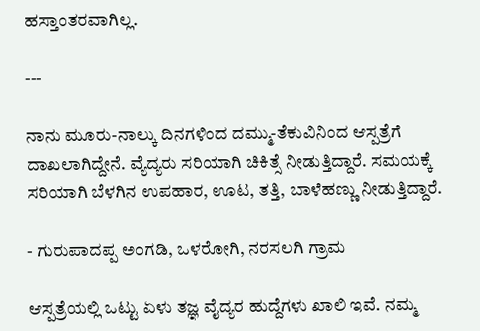ಹಸ್ತಾಂತರವಾಗಿಲ್ಲ.

---

ನಾನು ಮೂರು-ನಾಲ್ಕು ದಿನಗಳಿಂದ ದಮ್ಮು-ತೆಕುವಿನಿಂದ ಆಸ್ಪತ್ರೆಗೆ ದಾಖಲಾಗಿದ್ದೇನೆ. ವ್ಯೆದ್ಯರು ಸರಿಯಾಗಿ ಚಿಕಿತ್ಸೆ ನೀಡುತ್ತಿದ್ದಾರೆ. ಸಮಯಕ್ಕೆ ಸರಿಯಾಗಿ ಬೆಳಗಿನ ಉಪಹಾರ, ಊಟ, ತತ್ತಿ, ಬಾಳೆಹಣ್ಣು ನೀಡುತ್ತಿದ್ದಾರೆ.

- ಗುರುಪಾದಪ್ಪ ಅಂಗಡಿ, ಒಳರೋಗಿ, ನರಸಲಗಿ ಗ್ರಾಮ

ಆಸ್ಪತ್ರೆಯಲ್ಲಿ ಒಟ್ಟು ಏಳು ತಜ್ಞ ವೈದ್ಯರ ಹುದ್ದೆಗಳು ಖಾಲಿ ಇವೆ. ನಮ್ಮ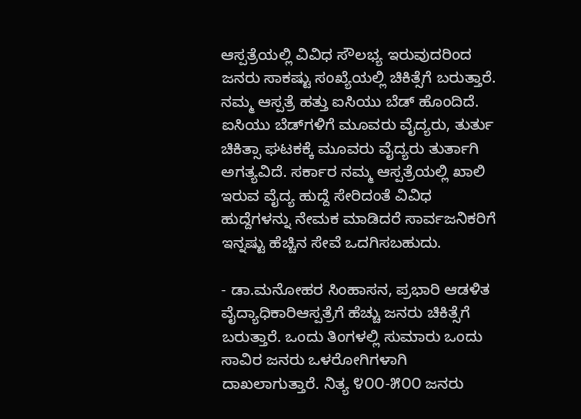ಆಸ್ಪತ್ರೆಯಲ್ಲಿ ವಿವಿಧ ಸೌಲಭ್ಯ ಇರುವುದರಿಂದ ಜನರು ಸಾಕಷ್ಟು ಸಂಖ್ಯೆಯಲ್ಲಿ ಚಿಕಿತ್ಸೆಗೆ ಬರುತ್ತಾರೆ. ನಮ್ಮ ಆಸ್ಪತ್ರೆ ಹತ್ತು ಐಸಿಯು ಬೆಡ್ ಹೊಂದಿದೆ. ಐಸಿಯು ಬೆಡ್‌ಗಳಿಗೆ ಮೂವರು ವೈದ್ಯರು, ತುರ್ತು ಚಿಕಿತ್ಸಾ ಘಟಕಕ್ಕೆ ಮೂವರು ವೈದ್ಯರು ತುರ್ತಾಗಿ ಅಗತ್ಯವಿದೆ. ಸರ್ಕಾರ ನಮ್ಮ ಆಸ್ಪತ್ರೆಯಲ್ಲಿ ಖಾಲಿ ಇರುವ ವೈದ್ಯ ಹುದ್ದೆ ಸೇರಿದಂತೆ ವಿವಿಧ ಹುದ್ದೆಗಳನ್ನು ನೇಮಕ ಮಾಡಿದರೆ ಸಾರ್ವಜನಿಕರಿಗೆ ಇನ್ನಷ್ಟು ಹೆಚ್ಚಿನ ಸೇವೆ ಒದಗಿಸಬಹುದು.

- ಡಾ.ಮನೋಹರ ಸಿಂಹಾಸನ, ಪ್ರಭಾರಿ ಆಡಳಿತ ವೈದ್ಯಾಧಿಕಾರಿಆಸ್ಪತ್ರೆಗೆ ಹೆಚ್ಚು ಜನರು ಚಿಕಿತ್ಸೆಗೆ ಬರುತ್ತಾರೆ. ಒಂದು ತಿಂಗಳಲ್ಲಿ ಸುಮಾರು ಒಂದು ಸಾವಿರ ಜನರು ಒಳರೋಗಿಗಳಾಗಿ ದಾಖಲಾಗುತ್ತಾರೆ. ನಿತ್ಯ ೪೦೦-೫೦೦ ಜನರು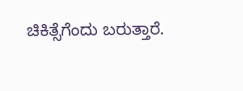ಚಿಕಿತ್ಸೆಗೆಂದು ಬರುತ್ತಾರೆ.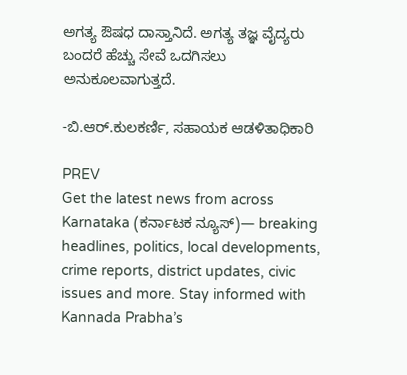ಅಗತ್ಯ ಔಷಧ ದಾಸ್ತಾನಿದೆ. ಅಗತ್ಯ ತಜ್ಞ ವೈದ್ಯರು ಬಂದರೆ ಹೆಚ್ಚು ಸೇವೆ ಒದಗಿಸಲು ಅನುಕೂಲವಾಗುತ್ತದೆ.

-ಬಿ.ಆರ್.ಕುಲಕರ್ಣಿ, ಸಹಾಯಕ ಆಡಳಿತಾಧಿಕಾರಿ

PREV
Get the latest news from across Karnataka (ಕರ್ನಾಟಕ ನ್ಯೂಸ್)— breaking headlines, politics, local developments, crime reports, district updates, civic issues and more. Stay informed with Kannada Prabha’s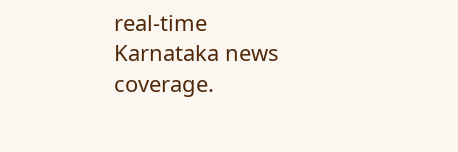real‑time Karnataka news coverage.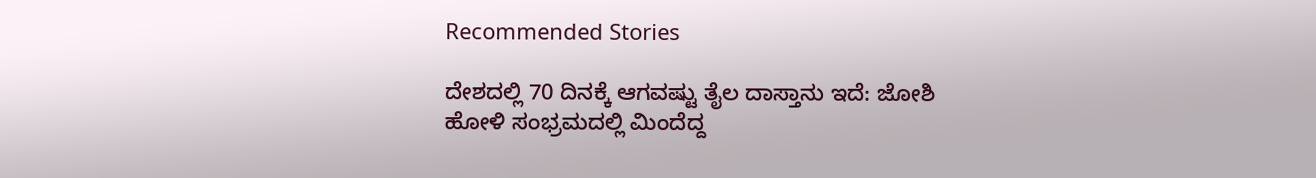Recommended Stories

ದೇಶದಲ್ಲಿ 70 ದಿನಕ್ಕೆ ಆಗವಷ್ಟು ತೈಲ ದಾಸ್ತಾನು ಇದೆ: ಜೋಶಿ
ಹೋಳಿ ಸಂಭ್ರಮದಲ್ಲಿ ಮಿಂದೆದ್ದ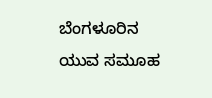ಬೆಂಗಳೂರಿನ ಯುವ ಸಮೂಹ